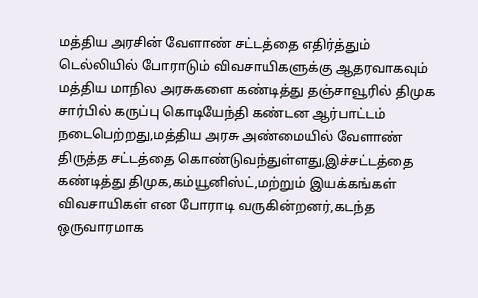மத்திய அரசின் வேளாண் சட்டத்தை எதிர்த்தும் டெல்லியில் போராடும் விவசாயிகளுக்கு ஆதரவாகவும் மத்திய மாநில அரசுகளை கண்டித்து தஞ்சாவூரில் திமுக சார்பில் கருப்பு கொடியேந்தி கண்டன ஆர்பாட்டம் நடைபெற்றது,மத்திய அரசு அண்மையில் வேளாண் திருத்த சட்டத்தை கொண்டுவந்துள்ளது,இச்சட்டத்தை கண்டித்து திமுக,கம்யூனிஸ்ட்,மற்றும் இயக்கங்கள் விவசாயிகள் என போராடி வருகின்றனர்,கடந்த ஒருவாரமாக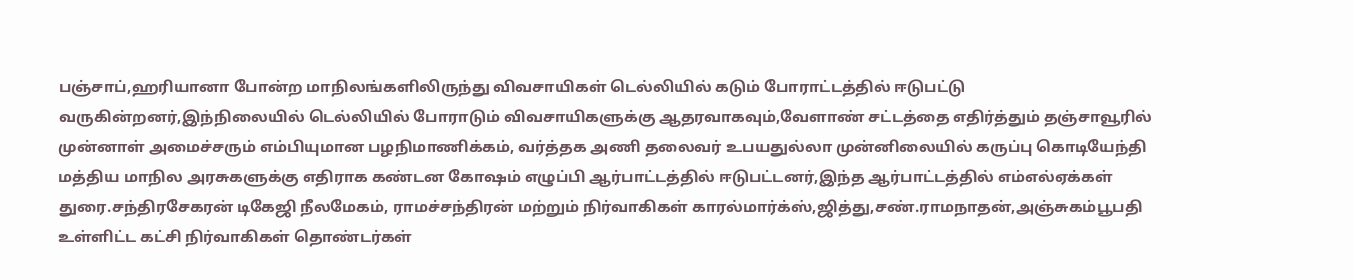பஞ்சாப்,ஹரியானா போன்ற மாநிலங்களிலிருந்து விவசாயிகள் டெல்லியில் கடும் போராட்டத்தில் ஈடுபட்டு வருகின்றனர்,இந்நிலையில் டெல்லியில் போராடும் விவசாயிகளுக்கு ஆதரவாகவும்,வேளாண் சட்டத்தை எதிர்த்தும் தஞ்சாவூரில் முன்னாள் அமைச்சரும் எம்பியுமான பழநிமாணிக்கம், வர்த்தக அணி தலைவர் உபயதுல்லா முன்னிலையில் கருப்பு கொடியேந்தி மத்திய மாநில அரசுகளுக்கு எதிராக கண்டன கோஷம் எழுப்பி ஆர்பாட்டத்தில் ஈடுபட்டனர்,இந்த ஆர்பாட்டத்தில் எம்எல்ஏக்கள் துரை.சந்திரசேகரன் டிகேஜி நீலமேகம், ராமச்சந்திரன் மற்றும் நிர்வாகிகள் காரல்மார்க்ஸ்,ஜித்து,சண்.ராமநாதன்,அஞ்சுகம்பூபதி உள்ளிட்ட கட்சி நிர்வாகிகள் தொண்டர்கள்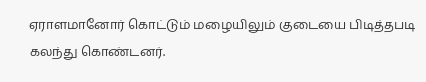ஏராளமானோர் கொட்டும் மழையிலும் குடையை பிடித்தபடி கலந்து கொண்டனர்.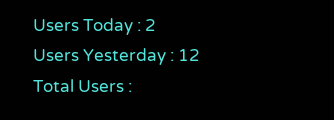Users Today : 2
Users Yesterday : 12
Total Users :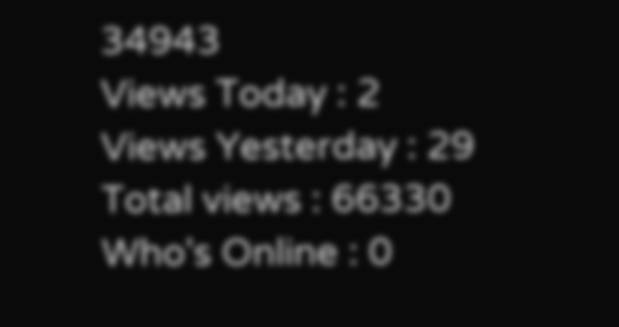34943
Views Today : 2
Views Yesterday : 29
Total views : 66330
Who's Online : 0